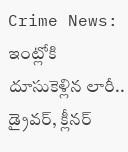Crime News: ఇంట్లోకి దూసుకెళ్లిన లారీ.. డ్రైవర్, క్లీనర్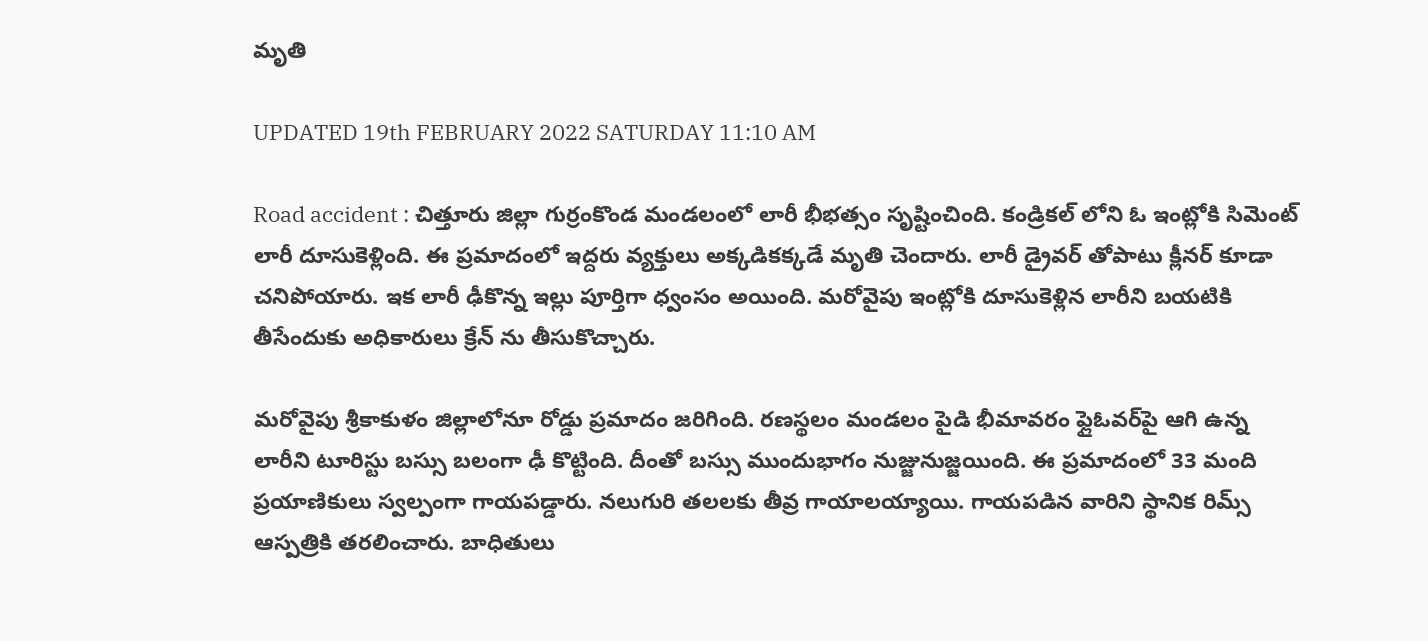మృతి

UPDATED 19th FEBRUARY 2022 SATURDAY 11:10 AM

Road accident : చిత్తూరు జిల్లా గుర్రంకొండ మండలంలో లారీ భీభత్సం సృష్టించింది. కండ్రికల్ లోని ఓ ఇంట్లోకి సిమెంట్ లారీ దూసుకెళ్లింది. ఈ ప్రమాదంలో ఇద్దరు వ్యక్తులు అక్కడికక్కడే మృతి చెందారు. లారీ డ్రైవర్ తోపాటు క్లీనర్ కూడా చనిపోయారు. ఇక లారీ ఢీకొన్న ఇల్లు పూర్తిగా ధ్వంసం అయింది. మరోవైపు ఇంట్లోకి దూసుకెళ్లిన లారీని బయటికి తీసేందుకు అధికారులు క్రేన్ ను తీసుకొచ్చారు.

మరోవైపు శ్రీకాకుళం జిల్లాలోనూ రోడ్డు ప్రమాదం జరిగింది. రణస్థలం మండలం పైడి భీమావరం ఫ్లైఓవర్‌పై ఆగి ఉన్న లారీని టూరిస్టు బస్సు బలంగా ఢీ కొట్టింది. దీంతో బస్సు ముందుభాగం నుజ్జునుజ్జయింది. ఈ ప్రమాదంలో 33 మంది ప్రయాణికులు స్వల్పంగా గాయపడ్డారు. నలుగురి తలలకు తీవ్ర గాయాలయ్యాయి. గాయపడిన వారిని స్థానిక రిమ్స్‌ ఆస్పత్రికి తరలించారు. బాధితులు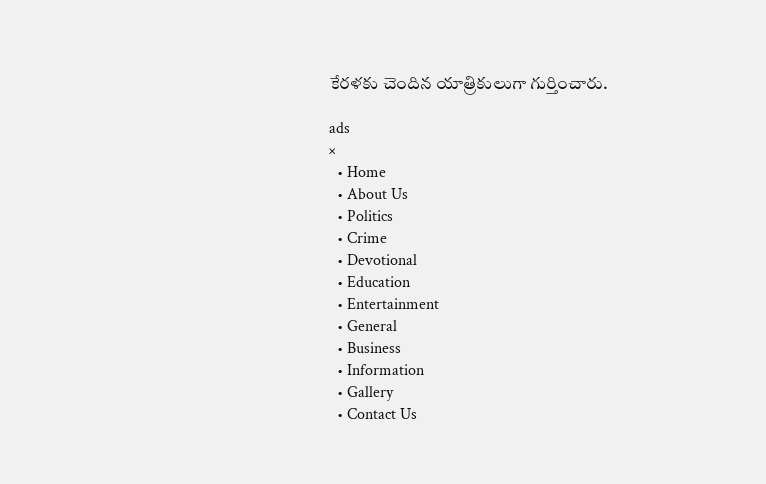కేరళకు చెందిన యాత్రికులుగా గుర్తించారు.

ads
×
  • Home
  • About Us
  • Politics
  • Crime
  • Devotional
  • Education
  • Entertainment
  • General
  • Business
  • Information
  • Gallery
  • Contact Us